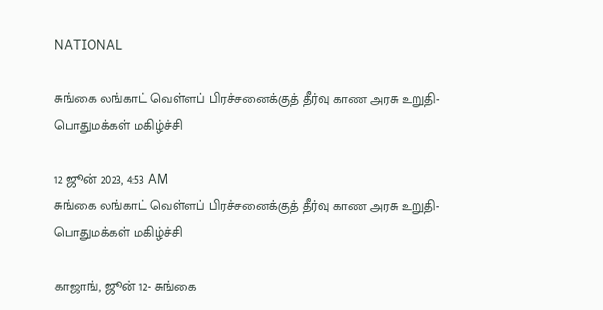NATIONAL

சுங்கை லங்காட் வெள்ளப் பிரச்சனைக்குத் தீர்வு காண அரசு உறுதி- பொதுமக்கள் மகிழ்ச்சி

12 ஜூன் 2023, 4:53 AM
சுங்கை லங்காட் வெள்ளப் பிரச்சனைக்குத் தீர்வு காண அரசு உறுதி- பொதுமக்கள் மகிழ்ச்சி

காஜாங், ஜூன் 12- சுங்கை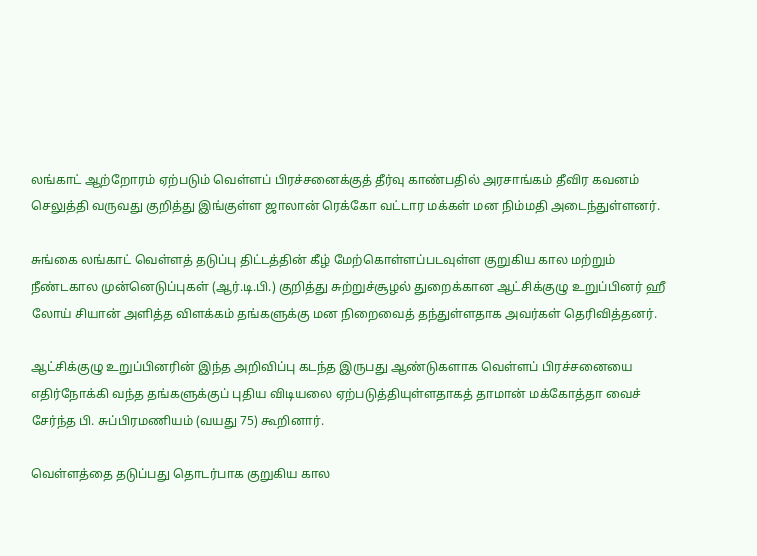லங்காட் ஆற்றோரம் ஏற்படும் வெள்ளப் பிரச்சனைக்குத் தீர்வு காண்பதில் அரசாங்கம் தீவிர கவனம் செலுத்தி வருவது குறித்து இங்குள்ள ஜாலான் ரெக்கோ வட்டார மக்கள் மன நிம்மதி அடைந்துள்ளனர்.

சுங்கை லங்காட் வெள்ளத் தடுப்பு திட்டத்தின் கீழ் மேற்கொள்ளப்படவுள்ள குறுகிய கால மற்றும் நீண்டகால முன்னெடுப்புகள் (ஆர்.டி.பி.) குறித்து சுற்றுச்சூழல் துறைக்கான ஆட்சிக்குழு உறுப்பினர் ஹீ லோய் சியான் அளித்த விளக்கம் தங்களுக்கு மன நிறைவைத் தந்துள்ளதாக அவர்கள் தெரிவித்தனர்.

ஆட்சிக்குழு உறுப்பினரின் இந்த அறிவிப்பு கடந்த இருபது ஆண்டுகளாக வெள்ளப் பிரச்சனையை எதிர்நோக்கி வந்த தங்களுக்குப் புதிய விடியலை ஏற்படுத்தியுள்ளதாகத் தாமான் மக்கோத்தா வைச் சேர்ந்த பி. சுப்பிரமணியம் (வயது 75) கூறினார்.

வெள்ளத்தை தடுப்பது தொடர்பாக குறுகிய கால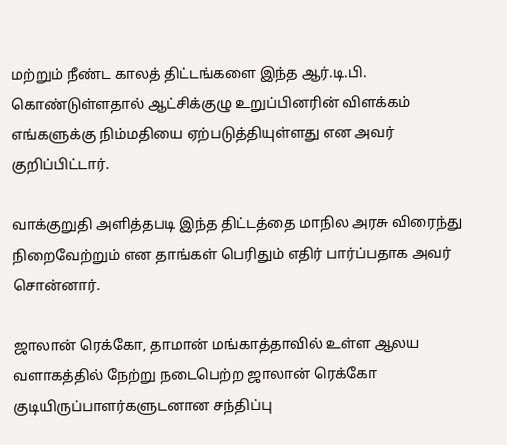மற்றும் நீண்ட காலத் திட்டங்களை இந்த ஆர்.டி.பி. கொண்டுள்ளதால் ஆட்சிக்குழு உறுப்பினரின் விளக்கம் எங்களுக்கு நிம்மதியை ஏற்படுத்தியுள்ளது என அவர் குறிப்பிட்டார்.

வாக்குறுதி அளித்தபடி இந்த திட்டத்தை மாநில அரசு விரைந்து நிறைவேற்றும் என தாங்கள் பெரிதும் எதிர் பார்ப்பதாக அவர் சொன்னார்.

ஜாலான் ரெக்கோ, தாமான் மங்காத்தாவில் உள்ள ஆலய வளாகத்தில் நேற்று நடைபெற்ற ஜாலான் ரெக்கோ குடியிருப்பாளர்களுடனான சந்திப்பு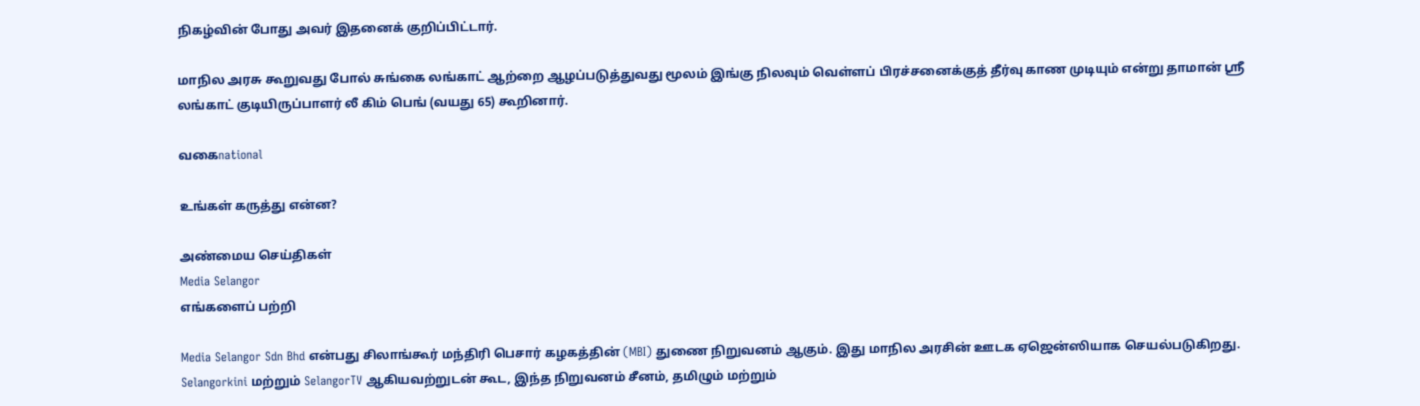நிகழ்வின் போது அவர் இதனைக் குறிப்பிட்டார்.

மாநில அரசு கூறுவது போல் சுங்கை லங்காட் ஆற்றை ஆழப்படுத்துவது மூலம் இங்கு நிலவும் வெள்ளப் பிரச்சனைக்குத் தீர்வு காண முடியும் என்று தாமான் ஸ்ரீ லங்காட் குடியிருப்பாளர் லீ கிம் பெங் (வயது 65) கூறினார்.

வகைnational

உங்கள் கருத்து என்ன?

அண்மைய செய்திகள்
Media Selangor
எங்களைப் பற்றி

Media Selangor Sdn Bhd என்பது சிலாங்கூர் மந்திரி பெசார் கழகத்தின் (MBI) துணை நிறுவனம் ஆகும். இது மாநில அரசின் ஊடக ஏஜென்ஸியாக செயல்படுகிறது. Selangorkini மற்றும் SelangorTV ஆகியவற்றுடன் கூட, இந்த நிறுவனம் சீனம், தமிழும் மற்றும்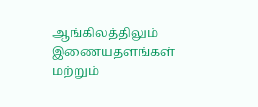ஆங்கிலத்திலும் இணையதளங்கள் மற்றும்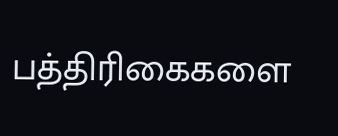பத்திரிகைகளை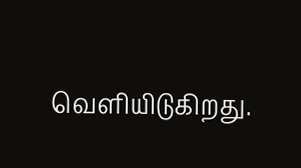வெளியிடுகிறது.